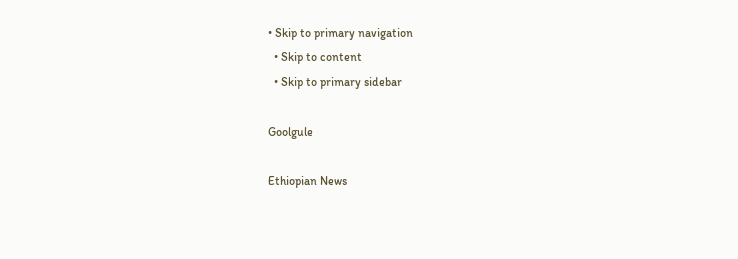• Skip to primary navigation
  • Skip to content
  • Skip to primary sidebar

Goolgule

Ethiopian News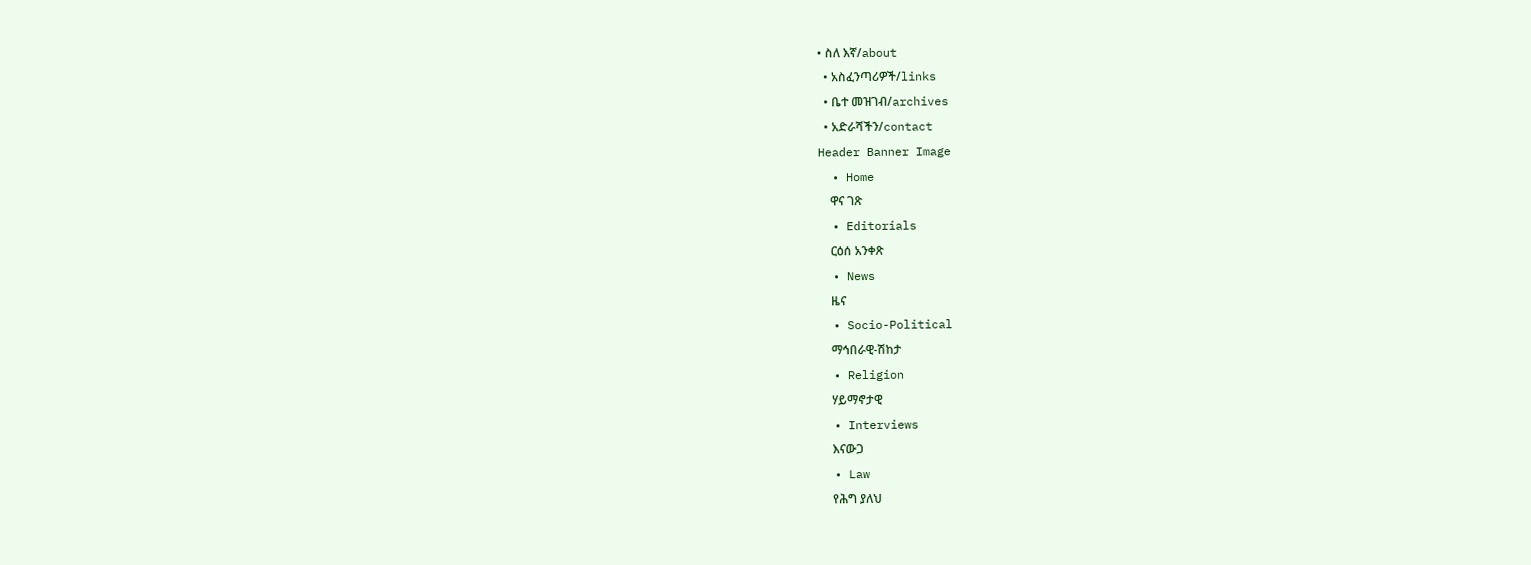• ስለ እኛ/about
  • አስፈንጣሪዎች/links
  • ቤተ መዝገብ/archives
  • አድራሻችን/contact
Header Banner Image
  • Home
    ዋና ገጽ
  • Editorials
    ርዕሰ አንቀጽ
  • News
    ዜና
  • Socio-Political
    ማኅበራዊ-ሽከታ
  • Religion
    ሃይማኖታዊ
  • Interviews
    እናውጋ
  • Law
    የሕግ ያለህ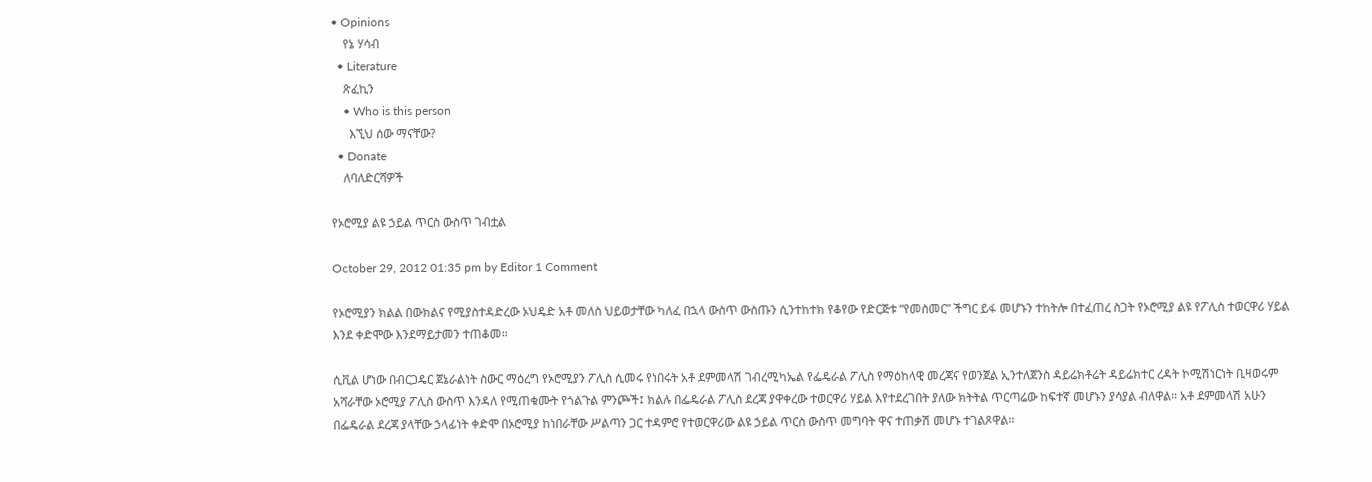• Opinions
    የኔ ሃሳብ
  • Literature
    ጽፈኪን
    • Who is this person
      እኚህ ሰው ማናቸው?
  • Donate
    ለባለድርሻዎች

የኦሮሚያ ልዩ ኃይል ጥርስ ውስጥ ገብቷል

October 29, 2012 01:35 pm by Editor 1 Comment

የኦሮሚያን ክልል በውክልና የሚያስተዳድረው ኦህዴድ አቶ መለስ ህይወታቸው ካለፈ በኋላ ውስጥ ውስጡን ሲንተከተክ የቆየው የድርጅቱ “የመስመር” ችግር ይፋ መሆኑን ተከትሎ በተፈጠረ ስጋት የኦሮሚያ ልዩ የፖሊስ ተወርዋሪ ሃይል እንደ ቀድሞው እንደማይታመን ተጠቆመ።

ሲቪል ሆነው በብርጋዴር ጀኔራልነት ስውር ማዕረግ የኦሮሚያን ፖሊስ ሲመሩ የነበሩት አቶ ደምመላሽ ገብረሚካኤል የፌዴራል ፖሊስ የማዕከላዊ መረጃና የወንጀል ኢንተለጀንስ ዳይሬክቶሬት ዳይሬክተር ረዳት ኮሚሽነርነት ቢዛወሩም አሻራቸው ኦሮሚያ ፖሊስ ውስጥ እንዳለ የሚጠቁሙት የጎልጉል ምንጮች፤ ክልሉ በፌዴራል ፖሊስ ደረጃ ያዋቀረው ተወርዋሪ ሃይል እየተደረገበት ያለው ክትትል ጥርጣሬው ከፍተኛ መሆኑን ያሳያል ብለዋል። አቶ ደምመላሽ አሁን በፌዴራል ደረጃ ያላቸው ኃላፊነት ቀድሞ በኦሮሚያ ከነበራቸው ሥልጣን ጋር ተዳምሮ የተወርዋሪው ልዩ ኃይል ጥርስ ውስጥ መግባት ዋና ተጠቃሽ መሆኑ ተገልጾዋል፡፡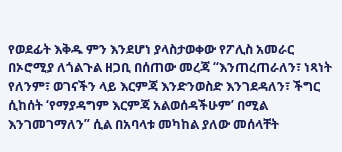የወደፊት እቅዱ ምን እንደሆነ ያላስታወቀው የፖሊስ አመራር በኦሮሚያ ለጎልጉል ዘጋቢ በሰጠው መረጃ “እንጠረጠራለን፣ ነጻነት የለንም፣ ወገናችን ላይ እርምጃ እንድንወስድ እንገደዳለን፣ ችግር ሲከሰት ‘የማያዳግም እርምጃ አልወሰዳችሁም’ በሚል እንገመገማለን” ሲል በአባላቱ መካከል ያለው መሰላቸት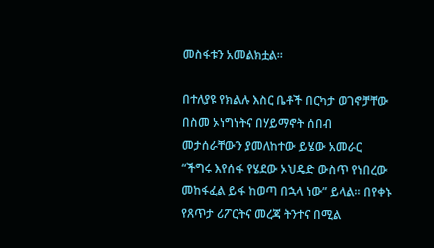መስፋቱን አመልክቷል።

በተለያዩ የክልሉ እስር ቤቶች በርካታ ወገኖቻቸው በስመ ኦነግነትና በሃይማኖት ሰበብ መታሰራቸውን ያመለከተው ይሄው አመራር “ችግሩ እየሰፋ የሄደው ኦህዴድ ውስጥ የነበረው መከፋፈል ይፋ ከወጣ በኋላ ነው” ይላል። በየቀኑ የጸጥታ ሪፖርትና መረጃ ትንተና በሚል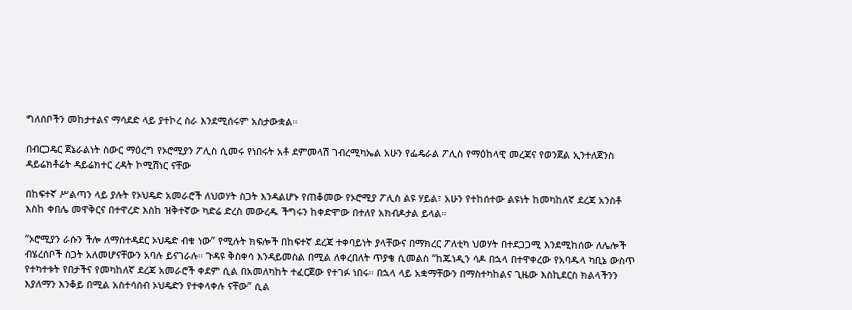ግለሰቦችን መከታተልና ማሳደድ ላይ ያተኮረ ስራ እንደሚሰሩም አስታውቋል።

በብርጋዴር ጀኔራልነት ስውር ማዕረግ የኦሮሚያን ፖሊስ ሲመሩ የነበሩት አቶ ደምመላሽ ገብረሚካኤል አሁን የፌዴራል ፖሊስ የማዕከላዊ መረጃና የወንጀል ኢንተለጀንስ ዳይሬክቶሬት ዳይሬክተር ረዳት ኮሚሽነር ናቸው

በከፍተኛ ሥልጣን ላይ ያሉት የኦህዴድ አመራሮች ለህወሃት ስጋት እንዳልሆኑ የጠቆመው የኦሮሚያ ፖሊስ ልዩ ሃይል፣ አሁን የተከሰተው ልዩነት ከመካከለኛ ደረጃ አንስቶ እስከ ቀበሌ መዋቅርና በተዋረድ እስከ ዝቅተኛው ካድሬ ድረስ መውረዱ ችግሩን ከቀድሞው በተለየ አክብዶታል ይላል።

“ኦሮሚያን ራሱን ችሎ ለማስተዳደር ኦህዴድ ብቁ ነው” የሚሉት ክፍሎች በከፍተኛ ደረጃ ተቀባይነት ያላቸውና በማክረር ፖለቲካ ህወሃት በተደጋጋሚ እንደሚከሰው ለሌሎች ብሄረሰቦች ስጋት አለመሆናቸውን አባሉ ይናገራሉ። ጉዳዩ ቅስቀሳ እንዳይመስል በሚል ለቀረበለት ጥያቄ ሲመልስ “ከጁነዲን ሳዶ በኋላ በተዋቀረው የአባዱላ ካቢኔ ውስጥ የተካተቱት የበታችና የመካከለኛ ደረጃ አመራሮች ቀደም ሲል በአመለካከት ተፈርጀው የተገፉ ነበሩ። በኋላ ላይ አቋማቸውን በማስተካከልና ጊዜው እስኪደርስ ክልላችንን እያለማን እንቆይ በሚል አስተሳሰብ ኦህዴድን የተቀላቀሉ ናቸው” ሲል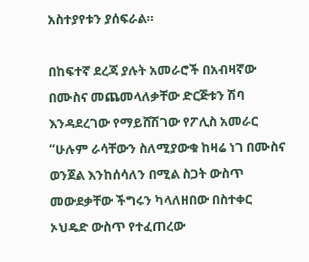አስተያየቱን ያሰፍራል።

በከፍተኛ ደረጃ ያሉት አመራሮች በአብዛኛው በሙስና መጨመላለቃቸው ድርጅቱን ሽባ እንዳደረገው የማይሸሽገው የፖሊስ አመራር “ሁሉም ራሳቸውን ስለሚያውቁ ከዛሬ ነገ በሙስና ወንጀል እንከሰሳለን በሚል ስጋት ውስጥ መውደቃቸው ችግሩን ካላለዘበው በስተቀር ኦህዴድ ውስጥ የተፈጠረው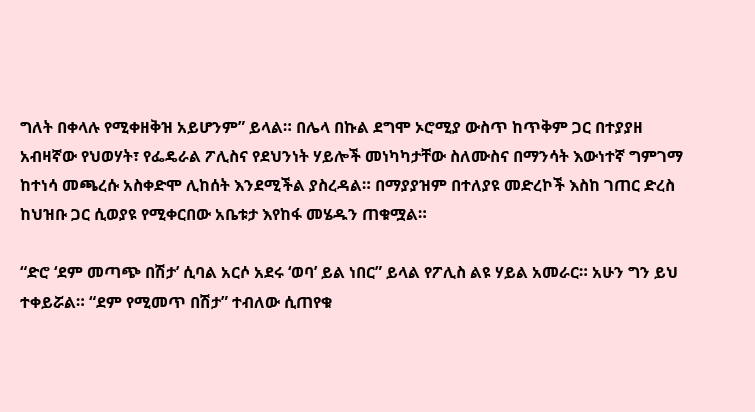ግለት በቀላሉ የሚቀዘቅዝ አይሆንም” ይላል። በሌላ በኩል ደግሞ ኦሮሚያ ውስጥ ከጥቅም ጋር በተያያዘ አብዛኛው የህወሃት፣ የፌዴራል ፖሊስና የደህንነት ሃይሎች መነካካታቸው ስለሙስና በማንሳት እውነተኛ ግምገማ ከተነሳ መጫረሱ አስቀድሞ ሊከሰት እንደሚችል ያስረዳል። በማያያዝም በተለያዩ መድረኮች እስከ ገጠር ድረስ ከህዝቡ ጋር ሲወያዩ የሚቀርበው አቤቱታ እየከፋ መሄዱን ጠቁሟል።

“ድሮ ‘ደም መጣጭ በሽታ’ ሲባል አርሶ አደሩ ‘ወባ’ ይል ነበር” ይላል የፖሊስ ልዩ ሃይል አመራር። አሁን ግን ይህ ተቀይሯል። “ደም የሚመጥ በሽታ” ተብለው ሲጠየቁ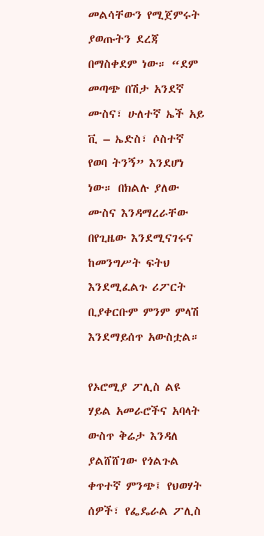መልሳቸውን የሚጀምሩት ያወጡትን ደረጃ በማስቀደም ነው። “ደም መጣጭ በሽታ አንደኛ ሙስና፣ ሁለተኛ ኤች አይ ቪ – ኤድስ፣ ሶስተኛ የወባ ትንኝ” እንደሆነ ነው። በክልሉ ያለው ሙስና እንዳማረራቸው በየጊዜው እንደሚናገሩና ከመንግሥት ፍትህ እንደሚፈልጉ ሪፖርት ቢያቀርቡም ምንም ምላሽ እንደማይሰጥ አውስቷል።

የኦሮሚያ ፖሊስ ልዩ ሃይል አመራሮችና አባላት ውስጥ ቅሬታ እንዳለ ያልሸሸገው የጎልጉል ቀጥተኛ ምንጭ፤ የህወሃት ሰዎች፣ የፌዴራል ፖሊስ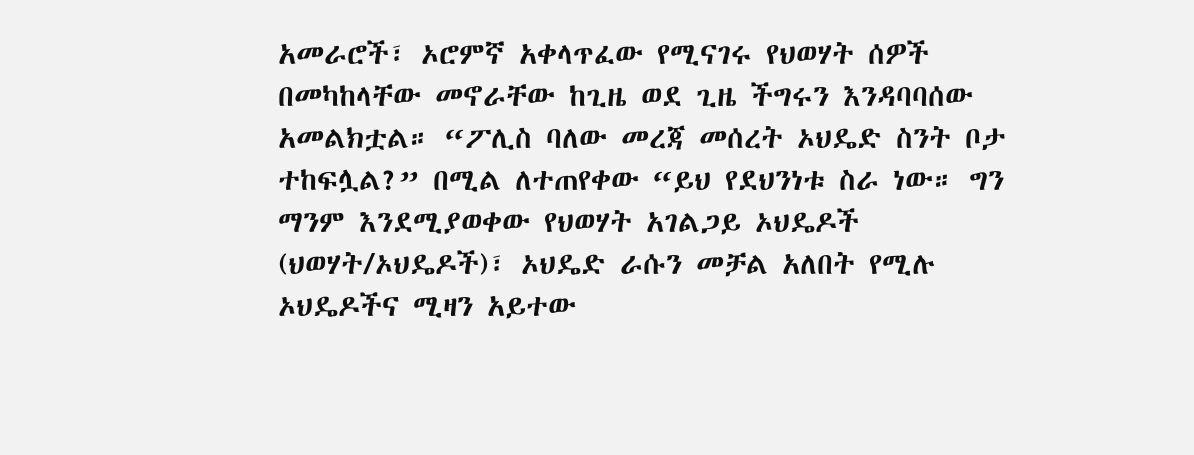አመራሮች፣ ኦሮምኛ አቀላጥፈው የሚናገሩ የህወሃት ሰዎች በመካከላቸው መኖራቸው ከጊዜ ወደ ጊዜ ችግሩን እንዳባባሰው አመልክቷል። “ፖሊስ ባለው መረጃ መሰረት ኦህዴድ ስንት ቦታ ተከፍሏል?” በሚል ለተጠየቀው “ይህ የደህንነቱ ስራ ነው። ግን ማንም እንደሚያወቀው የህወሃት አገልጋይ ኦህዴዶች (ህወሃት/ኦህዴዶች)፣ ኦህዴድ ራሱን መቻል አለበት የሚሉ ኦህዴዶችና ሚዛን አይተው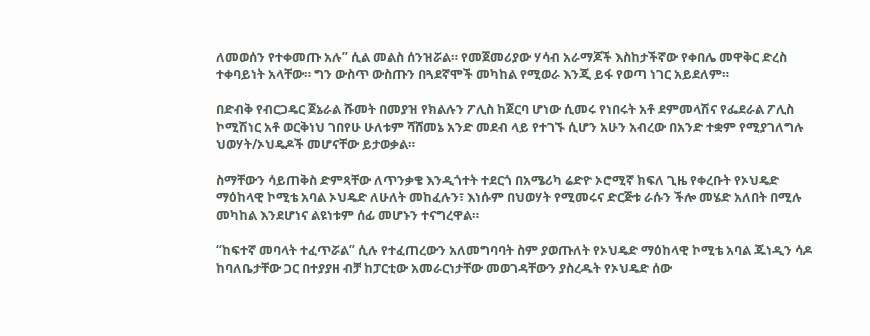ለመወሰን የተቀመጡ አሉ” ሲል መልስ ሰንዝሯል። የመጀመሪያው ሃሳብ አራማጆች እስከታችኛው የቀበሌ መዋቅር ድረስ ተቀባይነት አላቸው። ግን ውስጥ ውስጡን በጓደኛሞች መካከል የሚወራ እንጂ ይፋ የወጣ ነገር አይደለም።

በድብቅ የብርጋዴር ጀኔራል ሹመት በመያዝ የክልሉን ፖሊስ ከጀርባ ሆነው ሲመሩ የነበሩት አቶ ደምመላሽና የፌደራል ፖሊስ ኮሚሽነር አቶ ወርቅነህ ገበየሁ ሁለቱም ሻሸመኔ አንድ መደብ ላይ የተገኙ ሲሆን አሁን አብረው በአንድ ተቋም የሚያገለግሉ ህወሃት/ኦህዴዶች መሆናቸው ይታወቃል።

ስማቸውን ሳይጠቅስ ድምጻቸው ለጥንቃቄ እንዲጎተት ተደርጎ በአሜሪካ ሬድዮ ኦሮሚኛ ክፍለ ጊዜ የቀረቡት የኦህዴድ ማዕከላዊ ኮሚቴ አባል ኦህዴድ ለሁለት መከፈሉን፣ እነሱም በህወሃት የሚመሩና ድርጅቱ ራሱን ችሎ መሄድ አለበት በሚሉ መካከል እንደሆነና ልዩነቱም ሰፊ መሆኑን ተናግረዋል።

“ከፍተኛ መባላት ተፈጥሯል” ሲሉ የተፈጠረውን አለመግባባት ስም ያወጡለት የኦህዴድ ማዕከላዊ ኮሚቴ አባል ጁነዲን ሳዶ ከባለቤታቸው ጋር በተያያዘ ብቻ ከፓርቲው አመራርነታቸው መወገዳቸውን ያስረዱት የኦህዴድ ሰው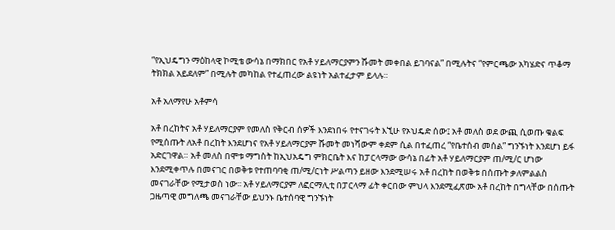“የኢህዴግን ማዕከላዊ ኮሚቴ ውሳኔ በማክበር የአቶ ሃይለማርያምን ሹመት መቀበል ይገባናል” በሚሉትና “የምርጫው አካሄድና ጥቆማ ትክክል አይደለም” በሚሉት መካከል የተፈጠረው ልዩነት አልተፈታም ይላሉ።

አቶ አለማየሁ አቶምሳ

አቶ በረከትና አቶ ሃይለማርያም የመለስ የቅርብ ሰዎች እንደነበሩ የተናገሩት እኚሁ የኦህዴድ ሰው፤ አቶ መለስ ወደ ውጪ ሲወጡ ቁልፍ የሚሰጡት ለአቶ በረከት እንደሆነና የአቶ ሃይለማርያም ሹመት መነሻውም ቀደም ሲል በተፈጠረ “የቤተሰብ መሰል” ግንኙነት እንደሆነ ይፋ አድርገዋል። አቶ መለስ በሞቱ ማግስት ከኢህአዴግ ምክርቤት እና ከፓርላማው ውሳኔ በፊት አቶ ሃይለማርያም ጠ/ሚ/ር ሆነው እንደሚቀጥሉ በመናገር በወቅቱ የተጠባባቂ ጠ/ሚ/ርነት ሥልጣን ይዘው እንደሚሠሩ አቶ በረከት በወቅቱ በሰጡት ቃለምልልስ መናገራቸው የሚታወስ ነው፡፡ አቶ ሃይለማርያም ለፎርማሊቲ በፓርላማ ፊት ቀርበው ምህላ እንደሚፈጽሙ አቶ በረከት በግላቸው በሰጡት ጋዜጣዊ መግለጫ መናገራቸው ይህንኑ ቤተሰባዊ ግንኙነት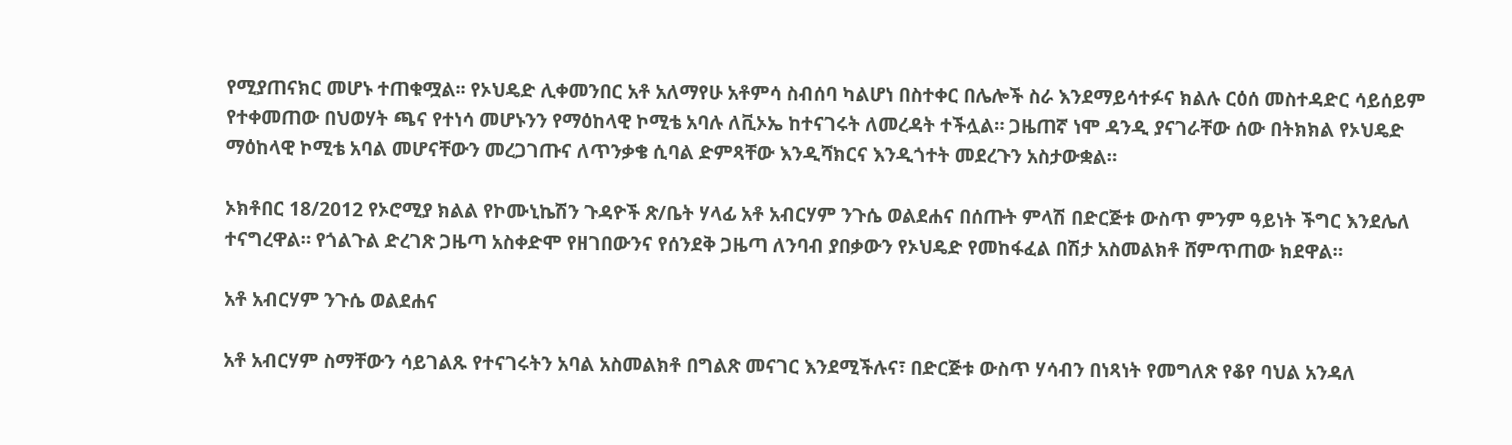የሚያጠናክር መሆኑ ተጠቁሟል፡፡ የኦህዴድ ሊቀመንበር አቶ አለማየሁ አቶምሳ ስብሰባ ካልሆነ በስተቀር በሌሎች ስራ እንደማይሳተፉና ክልሉ ርዕሰ መስተዳድር ሳይሰይም የተቀመጠው በህወሃት ጫና የተነሳ መሆኑንን የማዕከላዊ ኮሚቴ አባሉ ለቪኦኤ ከተናገሩት ለመረዳት ተችሏል። ጋዜጠኛ ነሞ ዳንዲ ያናገራቸው ሰው በትክክል የኦህዴድ ማዕከላዊ ኮሚቴ አባል መሆናቸውን መረጋገጡና ለጥንቃቄ ሲባል ድምጻቸው እንዲሻክርና እንዲጎተት መደረጉን አስታውቋል።

ኦክቶበር 18/2012 የኦሮሚያ ክልል የኮሙኒኬሽን ጉዳዮች ጽ/ቤት ሃላፊ አቶ አብርሃም ንጉሴ ወልደሐና በሰጡት ምላሽ በድርጅቱ ውስጥ ምንም ዓይነት ችግር እንደሌለ ተናግረዋል። የጎልጉል ድረገጽ ጋዜጣ አስቀድሞ የዘገበውንና የሰንደቅ ጋዜጣ ለንባብ ያበቃውን የኦህዴድ የመከፋፈል በሽታ አስመልክቶ ሸምጥጠው ክደዋል።

አቶ አብርሃም ንጉሴ ወልደሐና

አቶ አብርሃም ስማቸውን ሳይገልጹ የተናገሩትን አባል አስመልክቶ በግልጽ መናገር እንደሚችሉና፣ በድርጅቱ ውስጥ ሃሳብን በነጻነት የመግለጽ የቆየ ባህል አንዳለ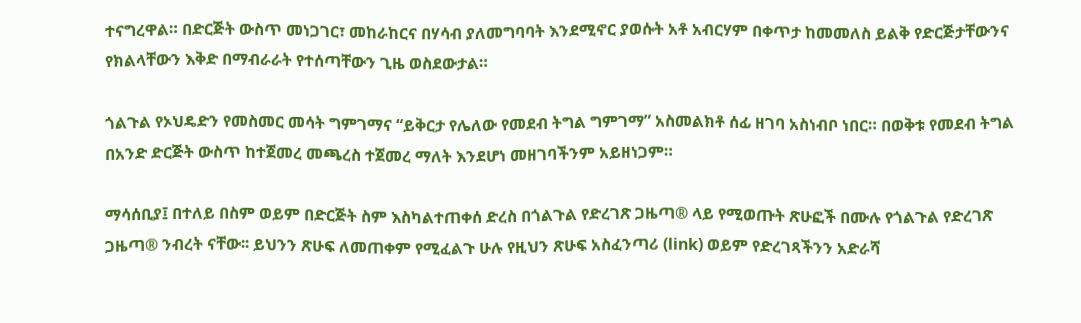ተናግረዋል። በድርጅት ውስጥ መነጋገር፣ መከራከርና በሃሳብ ያለመግባባት እንደሚኖር ያወሱት አቶ አብርሃም በቀጥታ ከመመለስ ይልቅ የድርጅታቸውንና የክልላቸውን እቅድ በማብራራት የተሰጣቸውን ጊዜ ወስደውታል።

ጎልጉል የኦህዴድን የመስመር መሳት ግምገማና “ይቅርታ የሌለው የመደብ ትግል ግምገማ” አስመልክቶ ሰፊ ዘገባ አስነብቦ ነበር። በወቅቱ የመደብ ትግል በአንድ ድርጅት ውስጥ ከተጀመረ መጫረስ ተጀመረ ማለት እንደሆነ መዘገባችንም አይዘነጋም።

ማሳሰቢያ፤ በተለይ በስም ወይም በድርጅት ስም እስካልተጠቀሰ ድረስ በጎልጉል የድረገጽ ጋዜጣ® ላይ የሚወጡት ጽሁፎች በሙሉ የጎልጉል የድረገጽ ጋዜጣ® ንብረት ናቸው፡፡ ይህንን ጽሁፍ ለመጠቀም የሚፈልጉ ሁሉ የዚህን ጽሁፍ አስፈንጣሪ (link) ወይም የድረገጻችንን አድራሻ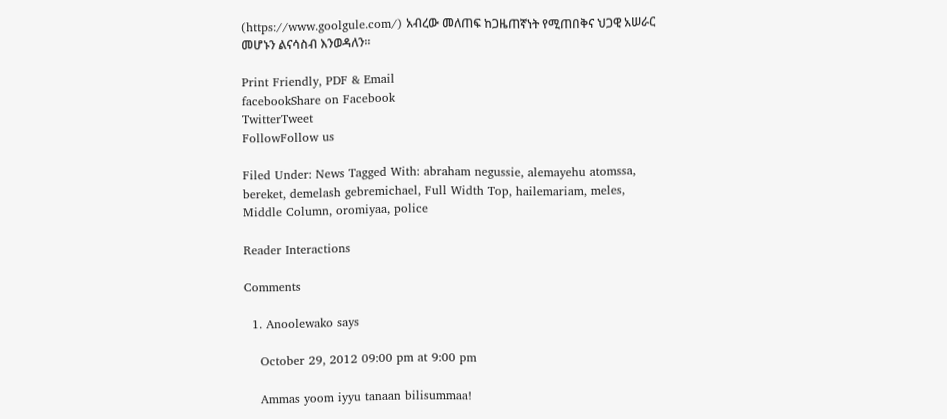(https://www.goolgule.com/) አብረው መለጠፍ ከጋዜጠኛነት የሚጠበቅና ህጋዊ አሠራር መሆኑን ልናሳስብ እንወዳለን፡፡

Print Friendly, PDF & Email
facebookShare on Facebook
TwitterTweet
FollowFollow us

Filed Under: News Tagged With: abraham negussie, alemayehu atomssa, bereket, demelash gebremichael, Full Width Top, hailemariam, meles, Middle Column, oromiyaa, police

Reader Interactions

Comments

  1. Anoolewako says

    October 29, 2012 09:00 pm at 9:00 pm

    Ammas yoom iyyu tanaan bilisummaa!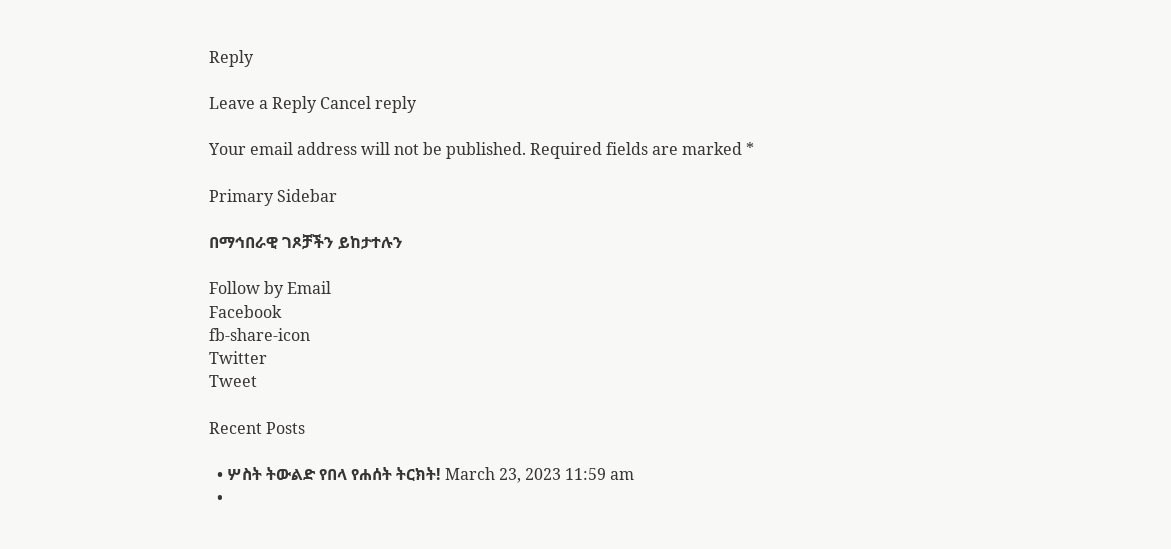Reply

Leave a Reply Cancel reply

Your email address will not be published. Required fields are marked *

Primary Sidebar

በማኅበራዊ ገጾቻችን ይከታተሉን

Follow by Email
Facebook
fb-share-icon
Twitter
Tweet

Recent Posts

  • ሦስት ትውልድ የበላ የሐሰት ትርክት! March 23, 2023 11:59 am
  •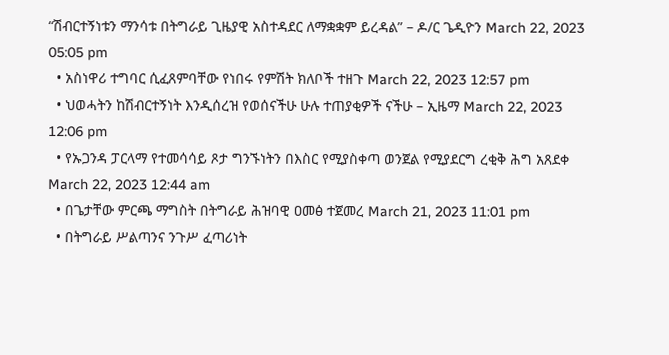“ሽብርተኝነቱን ማንሳቱ በትግራይ ጊዜያዊ አስተዳደር ለማቋቋም ይረዳል” – ዶ/ር ጌዲዮን March 22, 2023 05:05 pm
  • አስነዋሪ ተግባር ሲፈጸምባቸው የነበሩ የምሽት ክለቦች ተዘጉ March 22, 2023 12:57 pm
  • ህወሓትን ከሽብርተኝነት እንዲሰረዝ የወሰናችሁ ሁሉ ተጠያቂዎች ናችሁ – ኢዜማ March 22, 2023 12:06 pm
  • የኡጋንዳ ፓርላማ የተመሳሳይ ጾታ ግንኙነትን በእስር የሚያስቀጣ ወንጀል የሚያደርግ ረቂቅ ሕግ አጸደቀ March 22, 2023 12:44 am
  • በጌታቸው ምርጫ ማግስት በትግራይ ሕዝባዊ ዐመፅ ተጀመረ March 21, 2023 11:01 pm
  • በትግራይ ሥልጣንና ንጉሥ ፈጣሪነት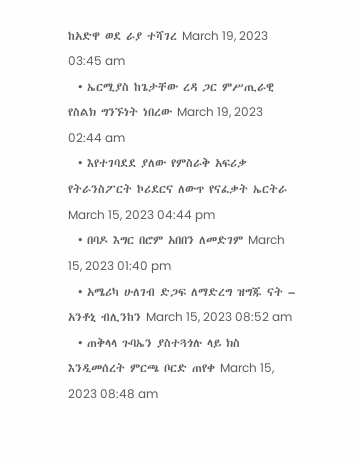ከአድዋ ወደ ራያ ተሻገረ March 19, 2023 03:45 am
  • ኤርሚያስ ከጌታቸው ረዳ ጋር ምሥጢራዊ የስልክ ግንኙነት ነበረው March 19, 2023 02:44 am
  • እየተገባደደ ያለው የምስራቅ አፍሪቃ የትራንስፖርት ኮሪደርና ለውጥ የናፈቃት ኤርትራ March 15, 2023 04:44 pm
  • በባዶ እግር በሮም አበበን ለመድገም March 15, 2023 01:40 pm
  • አሜሪካ ሁለገብ ድጋፍ ለማድረግ ዝግጁ ናት – አንቶኒ ብሊንከን March 15, 2023 08:52 am
  • ጠቅላላ ጉባኤን ያስተጓጎሉ ላይ ክስ እንዲመሰረት ምርጫ ቦርድ ጠየቀ March 15, 2023 08:48 am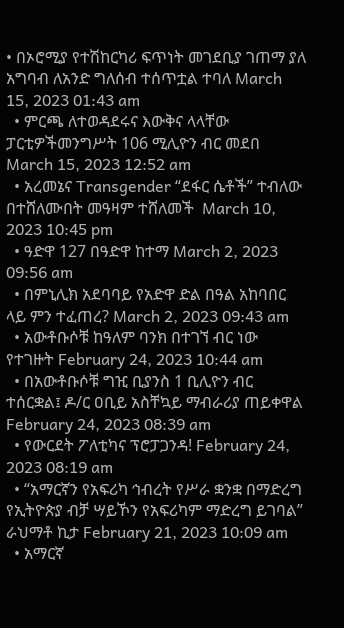• በኦሮሚያ የተሽከርካሪ ፍጥነት መገደቢያ ገጠማ ያለ አግባብ ለአንድ ግለሰብ ተሰጥቷል ተባለ March 15, 2023 01:43 am
  • ምርጫ ለተወዳደሩና እውቅና ላላቸው ፓርቲዎችመንግሥት 106 ሚሊዮን ብር መደበ March 15, 2023 12:52 am
  • አረመኔና Transgender “ደፋር ሴቶች” ተብለው በተሸለሙበት መዓዛም ተሸለመች  March 10, 2023 10:45 pm
  • ዓድዋ 127 በዓድዋ ከተማ March 2, 2023 09:56 am
  • በምኒሊክ አደባባይ የአድዋ ድል በዓል አከባበር ላይ ምን ተፈጠረ? March 2, 2023 09:43 am
  • አውቶቡሶቹ ከዓለም ባንክ በተገኘ ብር ነው የተገዙት February 24, 2023 10:44 am
  • በአውቶቡሶቹ ግዢ ቢያንስ 1 ቢሊዮን ብር ተሰርቋል፤ ዶ/ር ዐቢይ አስቸኳይ ማብራሪያ ጠይቀዋል February 24, 2023 08:39 am
  • የውርደት ፖለቲካና ፕሮፓጋንዳ! February 24, 2023 08:19 am
  • “አማርኛን የአፍሪካ ኅብረት የሥራ ቋንቋ በማድረግ የኢትዮጵያ ብቻ ሣይኾን የአፍሪካም ማድረግ ይገባል” ራህማቶ ኪታ February 21, 2023 10:09 am
  • አማርኛ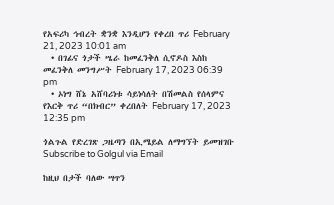የአፍሪካ ኅብረት ቋንቋ እንዲሆን የቀረበ ጥሪ February 21, 2023 10:01 am
  • በገፊና ጎታች ሤራ ከመፈንቅለ ሲኖዶስ እስከ መፈንቅለ መንግሥት February 17, 2023 06:39 pm
  • ኦነግ ሸኔ አሸባሪነቱ ሳይነሳለት በሽመልስ የሰላምና የእርቅ ጥሪ “በክብር” ቀረበለት February 17, 2023 12:35 pm

ጎልጉል የድረገጽ ጋዜጣን በኢሜይል ለማግኘት ይመዝገቡ Subscribe to Golgul via Email

ከዚህ በታች ባለው ሣጥን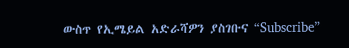ውስጥ የኢሜይል አድራሻዎን ያስገቡና “Subscribe”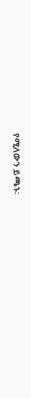የሚለውን ይጫኑ፡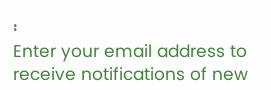፡
Enter your email address to receive notifications of new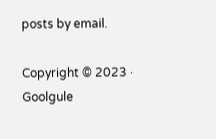posts by email.

Copyright © 2023 · Goolgule